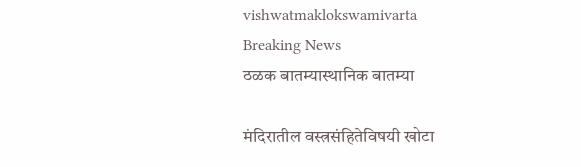vishwatmaklokswamivarta
Breaking News
ठळक बातम्यास्थानिक बातम्या

मंदिरातील वस्त्रसंहितेविषयी खोटा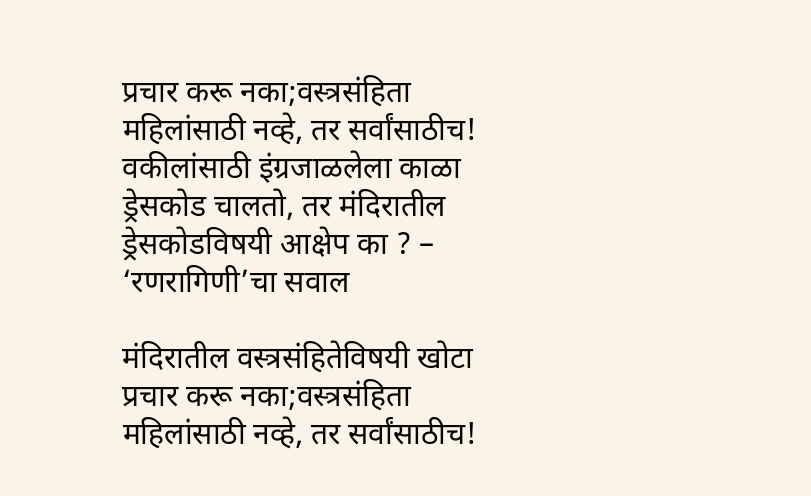प्रचार करू नका;वस्त्रसंहिता महिलांसाठी नव्हे, तर सर्वांसाठीच! वकीलांसाठी इंग्रजाळलेला काळा ड्रेसकोड चालतो, तर मंदिरातील ड्रेसकोडविषयी आक्षेप का ? – ‘रणरागिणी’चा सवाल

मंदिरातील वस्त्रसंहितेविषयी खोटा प्रचार करू नका;वस्त्रसंहिता महिलांसाठी नव्हे, तर सर्वांसाठीच!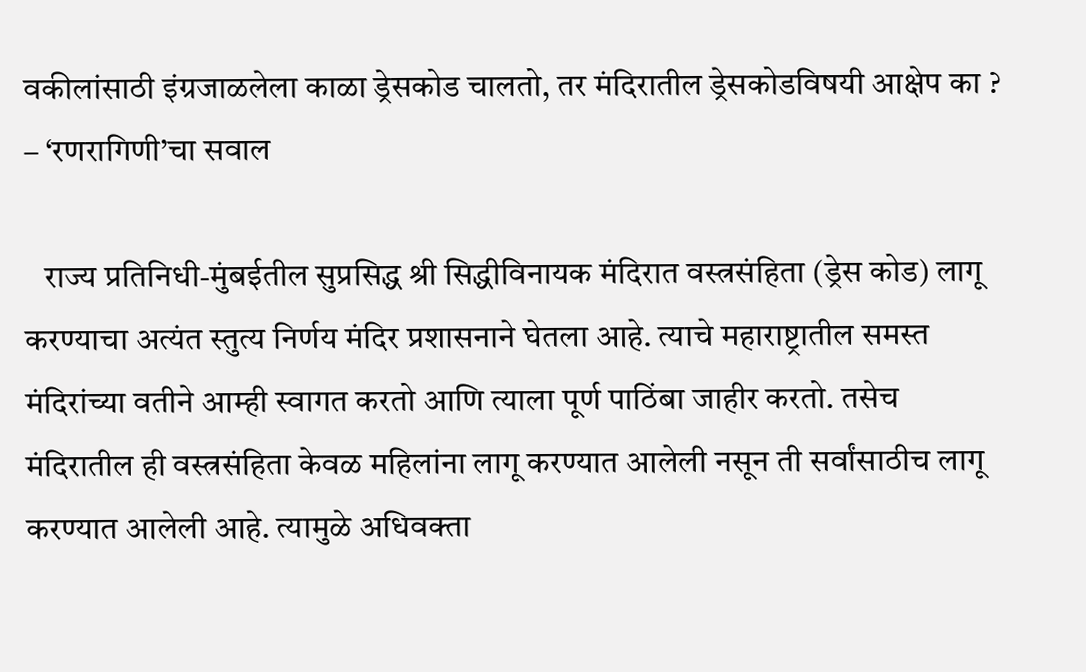वकीलांसाठी इंग्रजाळलेला काळा ड्रेसकोड चालतो, तर मंदिरातील ड्रेसकोडविषयी आक्षेप का ? – ‘रणरागिणी’चा सवाल

   राज्य प्रतिनिधी-मुंबईतील सुप्रसिद्ध श्री सिद्धीविनायक मंदिरात वस्त्रसंहिता (ड्रेस कोड) लागू करण्याचा अत्यंत स्तुत्य निर्णय मंदिर प्रशासनाने घेतला आहे. त्याचे महाराष्ट्रातील समस्त मंदिरांच्या वतीने आम्ही स्वागत करतो आणि त्याला पूर्ण पाठिंबा जाहीर करतो. तसेच मंदिरातील ही वस्त्रसंहिता केवळ महिलांना लागू करण्यात आलेली नसून ती सर्वांसाठीच लागू करण्यात आलेली आहे. त्यामुळे अधिवक्ता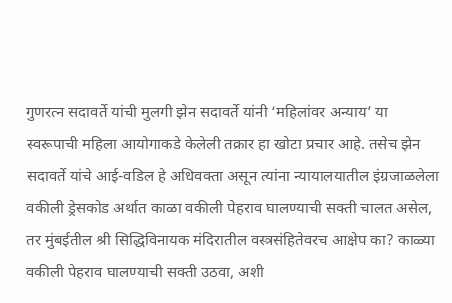गुणरत्न सदावर्ते यांची मुलगी झेन सदावर्ते यांनी ‘महिलांवर अन्याय’ या स्वरूपाची महिला आयोगाकडे केलेली तक्रार हा खोटा प्रचार आहे. तसेच झेन सदावर्ते यांचे आई-वडिल हे अधिवक्ता असून त्यांना न्यायालयातील इंग्रजाळलेला वकीली ड्रेसकोड अर्थात काळा वकीली पेहराव घालण्याची सक्ती चालत असेल, तर मुंबईतील श्री सिद्धिविनायक मंदिरातील वस्त्रसंहितेवरच आक्षेप का? काळ्या वकीली पेहराव घालण्याची सक्ती उठवा, अशी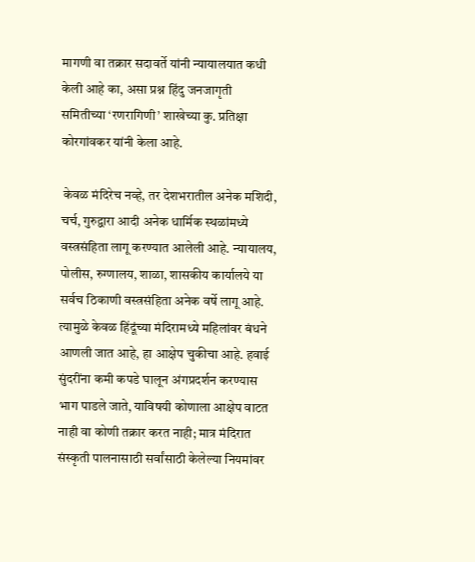मागणी वा तक्रार सदावर्ते यांनी न्यायालयात कधी केली आहे का, असा प्रश्न हिंदु जनजागृती समितीच्या ‘रणरागिणी’ शाखेच्या कु. प्रतिक्षा कोरगांवकर यांनी केला आहे.

 केवळ मंदिरेच नव्हे, तर देशभरातील अनेक मशिदी, चर्च, गुरुद्वारा आदी अनेक धार्मिक स्थळांमध्ये वस्त्रसंहिता लागू करण्यात आलेली आहे. न्यायालय, पोलीस, रुग्णालय, शाळा, शासकीय कार्यालये या सर्वच ठिकाणी वस्त्रसंहिता अनेक वर्षे लागू आहे. त्यामुळे केवळ हिंदूंच्या मंदिरामध्ये महिलांवर बंधने आणली जात आहे, हा आक्षेप चुकीचा आहे. हवाई सुंदरींना कमी कपडे घालून अंगप्रदर्शन करण्यास भाग पाडले जाते, याविषयी कोणाला आक्षेप वाटत नाही वा कोणी तक्रार करत नाही; मात्र मंदिरात संस्कृती पालनासाठी सर्वांसाठी केलेल्या नियमांवर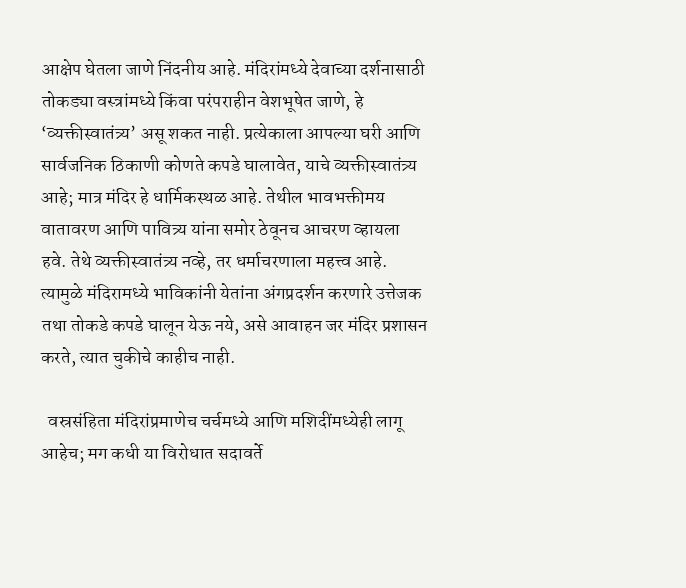आक्षेप घेतला जाणे निंदनीय आहे. मंदिरांमध्ये देवाच्या दर्शनासाठी तोकड्या वस्त्रांमध्ये किंवा परंपराहीन वेशभूषेत जाणे, हे ‘व्यक्तीस्वातंत्र्य’ असू शकत नाही. प्रत्येकाला आपल्या घरी आणि सार्वजनिक ठिकाणी कोणते कपडे घालावेत, याचे व्यक्तीस्वातंत्र्य आहे; मात्र मंदिर हे धार्मिकस्थळ आहे. तेथील भावभक्तीमय वातावरण आणि पावित्र्य यांना समोर ठेवूनच आचरण व्हायला हवे. तेथे व्यक्तीस्वातंत्र्य नव्हे, तर धर्माचरणाला महत्त्व आहे. त्यामुळे मंदिरामध्ये भाविकांनी येतांना अंगप्रदर्शन करणारे उत्तेजक तथा तोकडे कपडे घालून येऊ नये, असे आवाहन जर मंदिर प्रशासन करते, त्यात चुकीचे काहीच नाही.

  वस्रसंहिता मंदिरांप्रमाणेच चर्चमध्ये आणि मशिदींमध्येही लागू आहेच; मग कधी या विरोधात सदावर्ते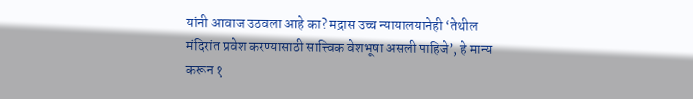यांनी आवाज उठवला आहे का? मद्रास उच्च न्यायालयानेही ‘तेथील मंदिरांत प्रवेश करण्यासाठी सात्त्विक वेशभूषा असली पाहिजे’, हे मान्य करून १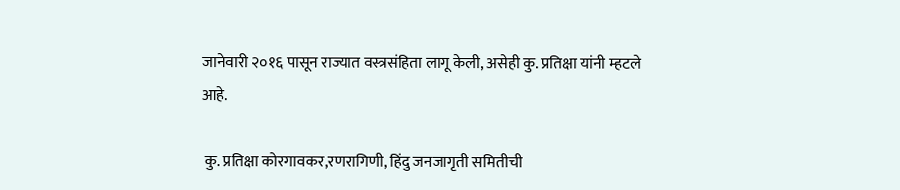जानेवारी २०१६ पासून राज्यात वस्त्रसंहिता लागू केली, असेही कु. प्रतिक्षा यांनी म्हटले आहे.

 कु. प्रतिक्षा कोरगावकर,रणरागिणी, हिंदु जनजागृती समितीची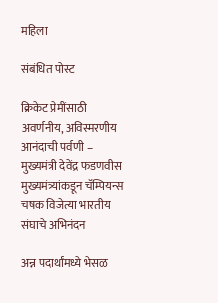महिला

संबंधित पोस्ट

क्रिकेट प्रेमींसाठी अवर्णनीय, अविस्मरणीय आनंदाची पर्वणी – मुख्यमंत्री देवेंद्र फडणवीस मुख्यमंत्र्यांकडून चॅम्पियन्स चषक विजेत्या भारतीय संघाचे अभिनंदन

अन्न पदार्थांमध्ये भेसळ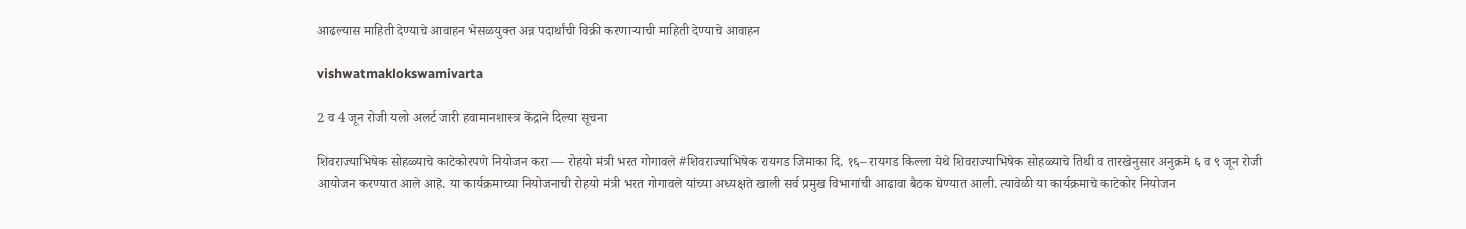आढल्यास माहिती देण्याचे आवाहन भेसळयुक्त अन्न पदार्थांची विक्री करणाऱ्याची माहिती देण्याचे आवाहन

vishwatmaklokswamivarta

2 व 4 जून रोजी यलो अलर्ट जारी हवामानशास्त्र केंद्राने दिल्या सूचना

शिवराज्याभिषेक सोहळ्याचे काटेकोरपणे नियोजन करा — रोहयो मंत्री भरत गोगावले #शिवराज्याभिषेक रायगड जिमाका दि. १६– रायगड किल्ला येथे शिवराज्याभिषेक सोहळ्याचे तिथी व तारखेनुसार अनुक्रमे ६ व ९ जून रोजी आयोजन करण्यात आले आहॆ. या कार्यक्रमाच्या नियोजनाची रोहयो मंत्री भरत गोगावले यांच्या अध्यक्षते खाली सर्व प्रमुख विभागांची आढावा बैठक घेण्यात आली. त्यावेळी या कार्यक्रमाचे काटेकोर नियोजन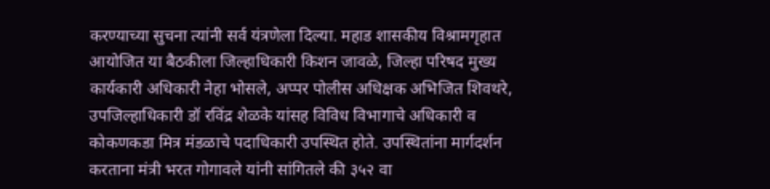करण्याच्या सुचना त्यांनी सर्व यंत्रणेला दिल्या. महाड शासकीय विश्रामगृहात आयोजित या बैठकीला जिल्हाधिकारी किशन जावळे, जिल्हा परिषद मुख्य कार्यकारी अधिकारी नेहा भोसले, अप्पर पोलीस अधिक्षक अभिजित शिवथरे, उपजिल्हाधिकारी डॉ रविंद्र शेळके यांसह विविध विभागाचे अधिकारी व कोकणकडा मित्र मंडळाचे पदाधिकारी उपस्थित होते. उपस्थितांना मार्गदर्शन करताना मंत्री भरत गोगावले यांनी सांगितले की ३५२ वा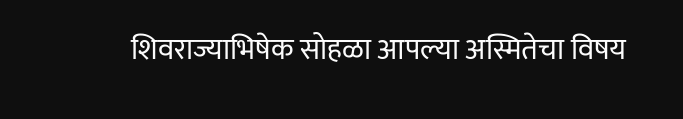शिवराज्याभिषेक सोहळा आपल्या अस्मितेचा विषय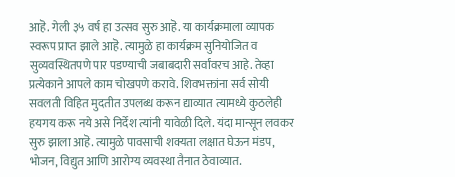आहॆ. गेली ३५ वर्ष हा उत्सव सुरु आहॆ. या कार्यक्रमाला व्यापक स्वरूप प्राप्त झाले आहॆ. त्यामुळे हा कार्यक्रम सुनियोजित व सुव्यवस्थितपणे पार पडण्याची जबाबदारी सर्वांवरच आहे. तेव्हा प्रत्येकाने आपले काम चोखपणे करावे. शिवभक्तांना सर्व सोयी सवलती विहित मुदतीत उपलब्ध करून द्याव्यात त्यामध्ये कुठलेही हयगय करू नये असे निर्देश त्यांनी यावेळी दिले. यंदा मान्सून लवकर सुरु झाला आहॆ. त्यामुळे पावसाची शक्यता लक्षात घेऊन मंडप, भोजन, विद्युत आणि आरोग्य व्यवस्था तैनात ठेवाव्यात.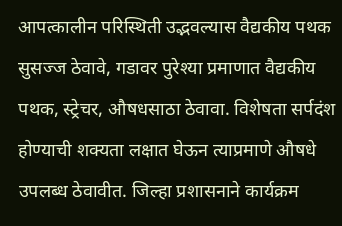आपत्कालीन परिस्थिती उद्भवल्यास वैद्यकीय पथक सुसज्ज ठेवावे, गडावर पुरेश्या प्रमाणात वैद्यकीय पथक, स्ट्रेचर, औषधसाठा ठेवावा. विशेषता सर्पदंश होण्याची शक्यता लक्षात घेऊन त्याप्रमाणे औषधे उपलब्ध ठेवावीत. जिल्हा प्रशासनाने कार्यक्रम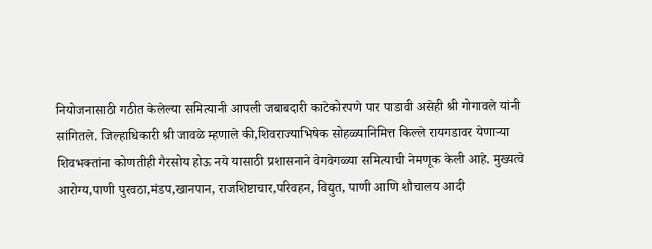नियोजनासाठी गठीत केलेल्या समित्यानी आपली जबाबदारी काटेकोरपणे पार पाडावी असेही श्री गोगावले यांनी सांगितले. जिल्हाधिकारी श्री जावळे म्हणाले की,शिवराज्याभिषेक सोहळ्यानिमित्त किल्ले रायगडावर येणाऱ्या शिवभक्तांना कोणतीही गैरसोय होऊ नये यासाठी प्रशासनाने वेगवेगळ्या समित्याची नेमणूक केली आहे. मुख्यत्वे आरोग्य,पाणी पुरवठा,मंडप,खानपान, राजशिष्टाचार,परिवहन, विद्युत, पाणी आणि शौचालय आदी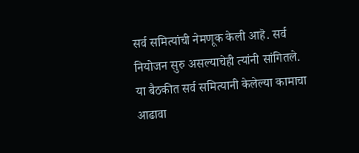सर्व समित्यांची नेमणूक केली आहॆ. सर्व नियोजन सुरु असल्याचेही त्यांनी सांगितले. या बैठकीत सर्व समित्यानी केलेल्या कामाचा आढावा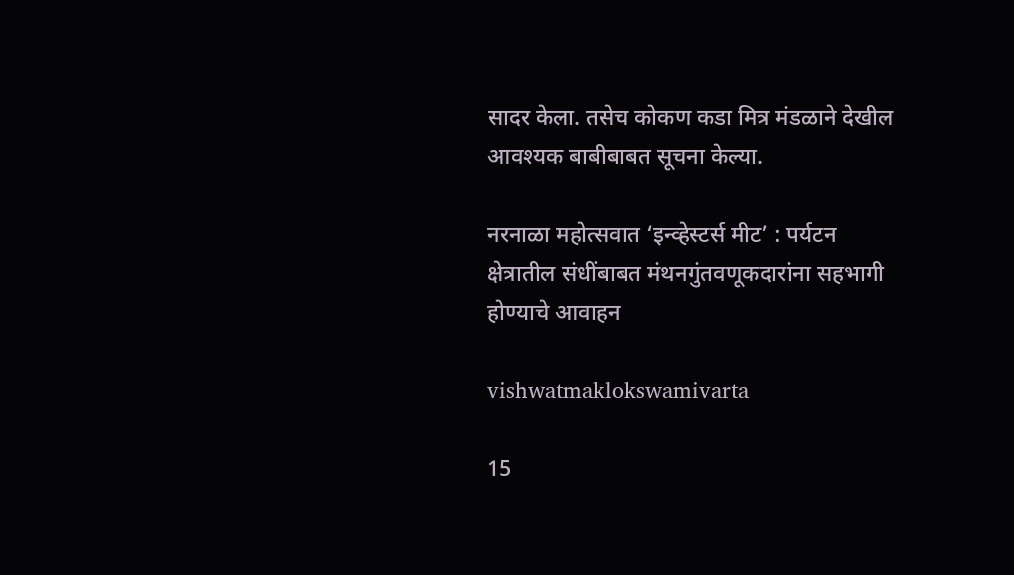सादर केला. तसेच कोकण कडा मित्र मंडळाने देखील आवश्यक बाबीबाबत सूचना केल्या.

नरनाळा महोत्सवात ‘इन्व्हेस्टर्स मीट’ : पर्यटन क्षेत्रातील संधींबाबत मंथनगुंतवणूकदारांना सहभागी होण्याचे आवाहन

vishwatmaklokswamivarta

15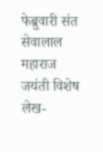फेब्रुवारी संत सेवालाल महाराज जयंती विशेष लेख-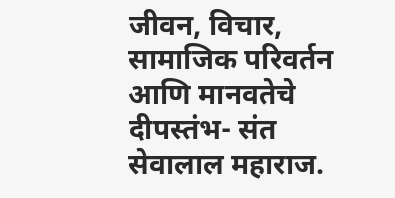जीवन, विचार, सामाजिक परिवर्तन आणि मानवतेचे दीपस्तंभ- संत सेवालाल महाराज.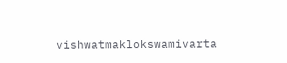vishwatmaklokswamivarta